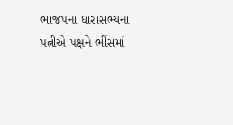ભાજપના ધારાસભ્યના પત્નીએ પક્ષને ભીંસમાં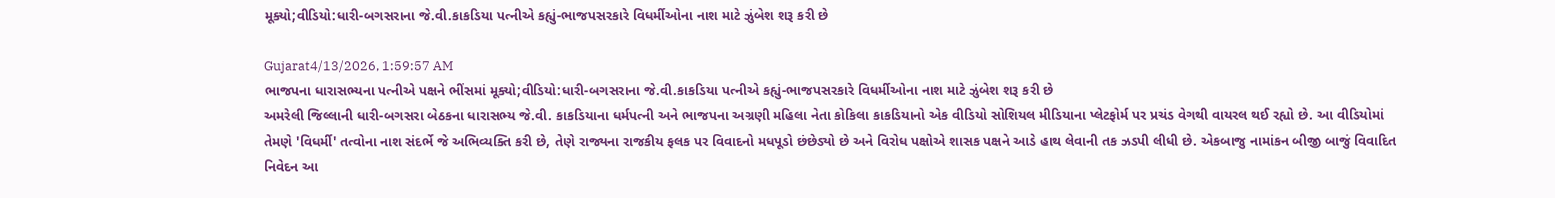મૂક્યો;વીડિયો:ધારી-બગસરાના જે.વી.કાકડિયા પત્નીએ કહ્યું-ભાજપસરકારે વિધર્મીઓના નાશ માટે ઝુંબેશ શરૂ કરી છે

Gujarat4/13/2026, 1:59:57 AM
ભાજપના ધારાસભ્યના પત્નીએ પક્ષને ભીંસમાં મૂક્યો;વીડિયો:ધારી-બગસરાના જે.વી.કાકડિયા પત્નીએ કહ્યું-ભાજપસરકારે વિધર્મીઓના નાશ માટે ઝુંબેશ શરૂ કરી છે
અમરેલી જિલ્લાની ધારી-બગસરા બેઠકના ધારાસભ્ય જે.વી. કાકડિયાના ધર્મપત્ની અને ભાજપના અગ્રણી મહિલા નેતા કોકિલા કાકડિયાનો એક વીડિયો સોશિયલ મીડિયાના પ્લેટફોર્મ પર પ્રચંડ વેગથી વાયરલ થઈ રહ્યો છે. આ વીડિયોમાં તેમણે 'વિધર્મી' તત્વોના નાશ સંદર્ભે જે અભિવ્યક્તિ કરી છે, તેણે રાજ્યના રાજકીય ફલક પર વિવાદનો મધપૂડો છંછેડ્યો છે અને વિરોધ પક્ષોએ શાસક પક્ષને આડે હાથ લેવાની તક ઝડપી લીધી છે. એકબાજુ નામાંકન બીજી બાજું વિવાદિત નિવેદન આ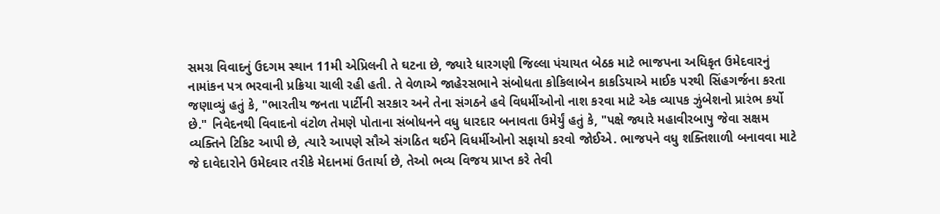સમગ્ર વિવાદનું ઉદગમ સ્થાન 11મી એપ્રિલની તે ઘટના છે, જ્યારે ધારગણી જિલ્લા પંચાયત બેઠક માટે ભાજપના અધિકૃત ઉમેદવારનું નામાંકન પત્ર ભરવાની પ્રક્રિયા ચાલી રહી હતી. તે વેળાએ જાહેરસભાને સંબોધતા કોકિલાબેન કાકડિયાએ માઈક પરથી સિંહગર્જના કરતા જણાવ્યું હતું કે, "ભારતીય જનતા પાર્ટીની સરકાર અને તેના સંગઠને હવે વિધર્મીઓનો નાશ કરવા માટે એક વ્યાપક ઝુંબેશનો પ્રારંભ કર્યો છે." નિવેદનથી વિવાદનો વંટોળ તેમણે પોતાના સંબોધનને વધુ ધારદાર બનાવતા ઉમેર્યું હતું કે, "પક્ષે જ્યારે મહાવીરબાપુ જેવા સક્ષમ વ્યક્તિને ટિકિટ આપી છે, ત્યારે આપણે સૌએ સંગઠિત થઈને વિધર્મીઓનો સફાયો કરવો જોઈએ. ભાજપને વધુ શક્તિશાળી બનાવવા માટે જે દાવેદારોને ઉમેદવાર તરીકે મેદાનમાં ઉતાર્યા છે, તેઓ ભવ્ય વિજય પ્રાપ્ત કરે તેવી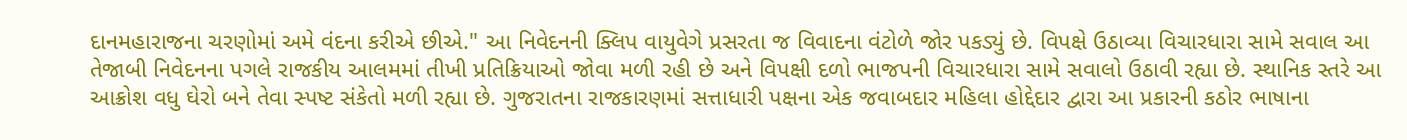દાનમહારાજના ચરણોમાં અમે વંદના કરીએ છીએ." આ નિવેદનની ક્લિપ વાયુવેગે પ્રસરતા જ વિવાદના વંટોળે જોર પકડ્યું છે. વિપક્ષે ઉઠાવ્યા વિચારધારા સામે સવાલ આ તેજાબી નિવેદનના પગલે રાજકીય આલમમાં તીખી પ્રતિક્રિયાઓ જોવા મળી રહી છે અને વિપક્ષી દળો ભાજપની વિચારધારા સામે સવાલો ઉઠાવી રહ્યા છે. સ્થાનિક સ્તરે આ આક્રોશ વધુ ઘેરો બને તેવા સ્પષ્ટ સંકેતો મળી રહ્યા છે. ગુજરાતના રાજકારણમાં સત્તાધારી પક્ષના એક જવાબદાર મહિલા હોદ્દેદાર દ્વારા આ પ્રકારની કઠોર ભાષાના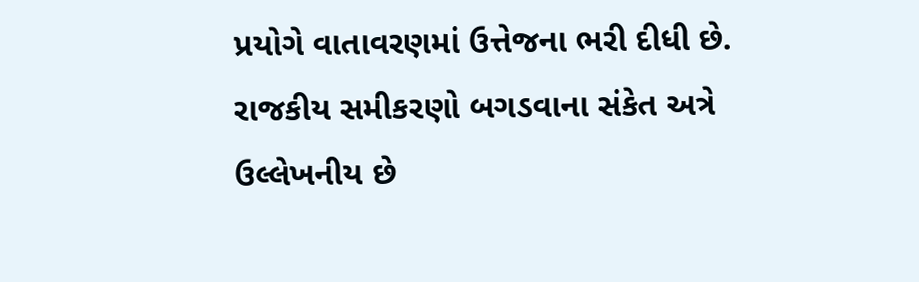પ્રયોગે વાતાવરણમાં ઉત્તેજના ભરી દીધી છે. રાજકીય સમીકરણો બગડવાના સંકેત અત્રે ઉલ્લેખનીય છે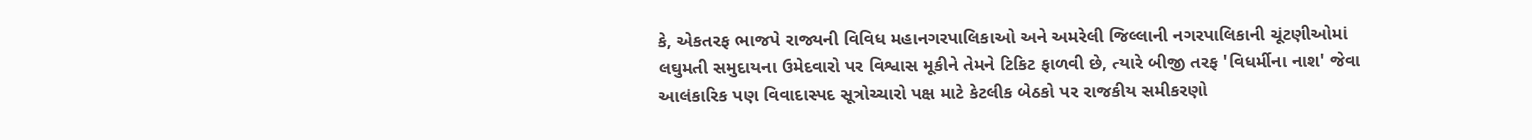કે, એકતરફ ભાજપે રાજ્યની વિવિધ મહાનગરપાલિકાઓ અને અમરેલી જિલ્લાની નગરપાલિકાની ચૂંટણીઓમાં લઘુમતી સમુદાયના ઉમેદવારો પર વિશ્વાસ મૂકીને તેમને ટિકિટ ફાળવી છે, ત્યારે બીજી તરફ 'વિધર્મીના નાશ' જેવા આલંકારિક પણ વિવાદાસ્પદ સૂત્રોચ્ચારો પક્ષ માટે કેટલીક બેઠકો પર રાજકીય સમીકરણો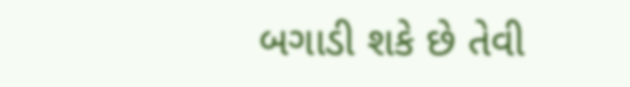બગાડી શકે છે તેવી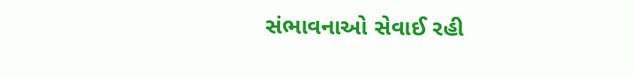સંભાવનાઓ સેવાઈ રહી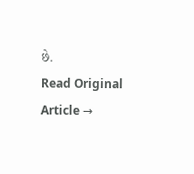છે.
Read Original Article →